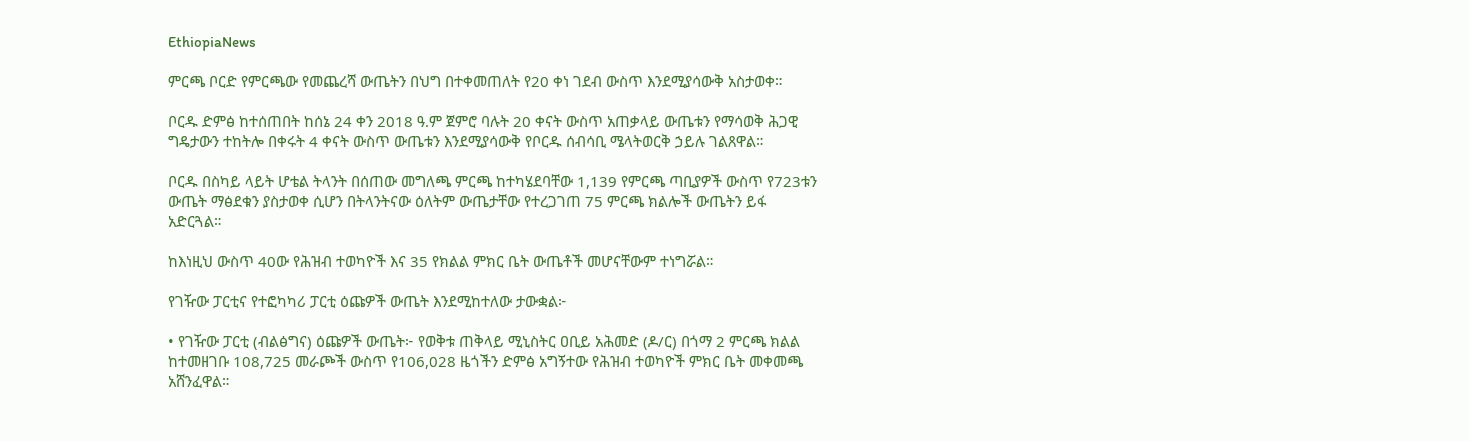EthiopiaNews

ምርጫ ቦርድ የምርጫው የመጨረሻ ውጤትን በህግ በተቀመጠለት የ20 ቀነ ገደብ ውስጥ እንደሚያሳውቅ አስታወቀ።

ቦርዱ ድምፅ ከተሰጠበት ከሰኔ 24 ቀን 2018 ዓ.ም ጀምሮ ባሉት 20 ቀናት ውስጥ አጠቃላይ ውጤቱን የማሳወቅ ሕጋዊ ግዴታውን ተከትሎ በቀሩት 4 ቀናት ውስጥ ውጤቱን እንደሚያሳውቅ የቦርዱ ሰብሳቢ ሜላትወርቅ ኃይሉ ገልጸዋል።

ቦርዱ በስካይ ላይት ሆቴል ትላንት በሰጠው መግለጫ ምርጫ ከተካሄደባቸው 1,139 የምርጫ ጣቢያዎች ውስጥ የ723ቱን ውጤት ማፅደቁን ያስታወቀ ሲሆን በትላንትናው ዕለትም ውጤታቸው የተረጋገጠ 75 ምርጫ ክልሎች ውጤትን ይፋ አድርጓል።

ከእነዚህ ውስጥ 40ው የሕዝብ ተወካዮች እና 35 የክልል ምክር ቤት ውጤቶች መሆናቸውም ተነግሯል።

የገዥው ፓርቲና የተፎካካሪ ፓርቲ ዕጩዎች ውጤት እንደሚከተለው ታውቋል፦

• የገዥው ፓርቲ (ብልፅግና) ዕጩዎች ውጤት፦ የወቅቱ ጠቅላይ ሚኒስትር ዐቢይ አሕመድ (ዶ/ር) በጎማ 2 ምርጫ ክልል ከተመዘገቡ 108,725 መራጮች ውስጥ የ106,028 ዜጎችን ድምፅ አግኝተው የሕዝብ ተወካዮች ምክር ቤት መቀመጫ አሸንፈዋል።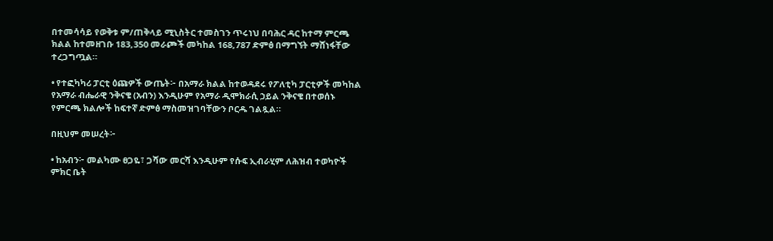በተመሳሳይ የወቅቱ ም/ጠቅላይ ሚኒስትር ተመስገን ጥሩነህ በባሕር ዳር ከተማ ምርጫ ክልል ከተመዘገቡ 183,350 መራጮች መካከል 168,787 ድምፅ በማግኘት ማሸነፋቸው ተረጋግጧል።

• የተፎካካሪ ፓርቲ ዕጩዎች ውጤት፦ በአማራ ክልል ከተወዳደሩ የፖለቲካ ፓርቲዎች መካከል የአማራ ብሔራዊ ንቅናቄ (አብን) እንዲሁም የአማራ ዲሞክራሲ ኃይል ንቅናቄ በተወሰኑ የምርጫ ክልሎች ከፍተኛ ድምፅ ማስመዝገባቸውን ቦርዱ ገልጿል።

በዚህም መሠረት፦

• ከአብን፦ መልካሙ ፀጋዬ፣ ጋሻው መርሻ እንዲሁም የሱፍ ኢብራሂም ለሕዝብ ተወካዮች ምክር ቤት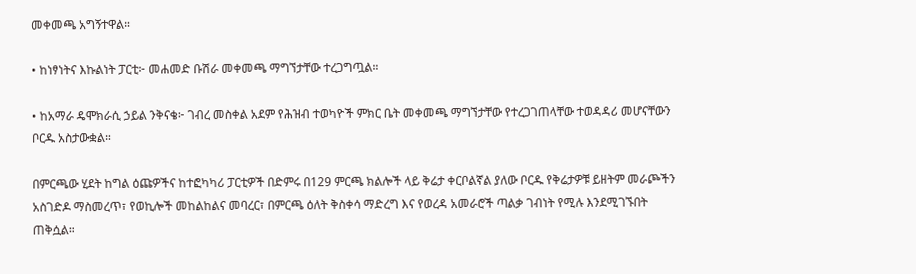መቀመጫ አግኝተዋል።

• ከነፃነትና እኩልነት ፓርቲ፦ መሐመድ ቡሽራ መቀመጫ ማግኘታቸው ተረጋግጧል።

• ከአማራ ዴሞክራሲ ኃይል ንቅናቄ፦ ገብረ መስቀል አደም የሕዝብ ተወካዮች ምክር ቤት መቀመጫ ማግኘታቸው የተረጋገጠላቸው ተወዳዳሪ መሆናቸውን ቦርዱ አስታውቋል።

በምርጫው ሂደት ከግል ዕጩዎችና ከተፎካካሪ ፓርቲዎች በድምሩ በ129 ምርጫ ክልሎች ላይ ቅሬታ ቀርቦልኛል ያለው ቦርዱ የቅሬታዎቹ ይዘትም መራጮችን አስገድዶ ማስመረጥ፣ የወኪሎች መከልከልና መባረር፣ በምርጫ ዕለት ቅስቀሳ ማድረግ እና የወረዳ አመራሮች ጣልቃ ገብነት የሚሉ እንደሚገኙበት ጠቅሷል።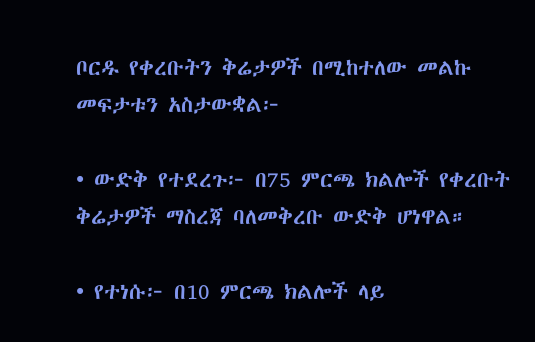ቦርዱ የቀረቡትን ቅሬታዎች በሚከተለው መልኩ መፍታቱን አስታውቋል፦

• ውድቅ የተደረጉ፦ በ75 ምርጫ ክልሎች የቀረቡት ቅሬታዎች ማስረጃ ባለመቅረቡ ውድቅ ሆነዋል።

• የተነሱ፦ በ10 ምርጫ ክልሎች ላይ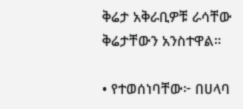ቅሬታ አቅራቢዎቹ ራሳቸው ቅሬታቸውን አንስተዋል።

• የተወሰነባቸው፦ በሀላባ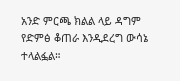አንድ ምርጫ ክልል ላይ ዳግም የድምፅ ቆጠራ እንዲደረግ ውሳኔ ተላልፏል።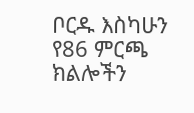ቦርዱ እስካሁን የ86 ምርጫ ክልሎችን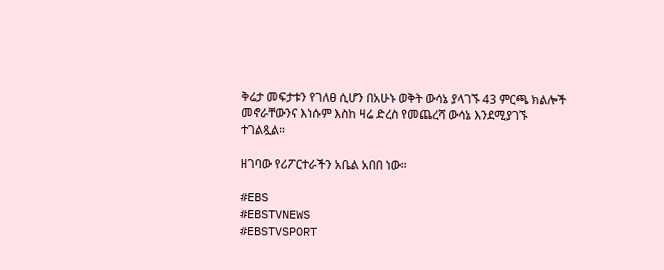ቅሬታ መፍታቱን የገለፀ ሲሆን በአሁኑ ወቅት ውሳኔ ያላገኙ 43 ምርጫ ክልሎች መኖራቸውንና እነሱም እስከ ዛሬ ድረስ የመጨረሻ ውሳኔ እንደሚያገኙ ተገልጿል።

ዘገባው የሪፖርተራችን አቤል አበበ ነው።

#EBS
#EBSTVNEWS
#EBSTVSPORT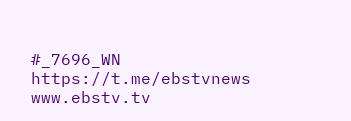#_7696_WN
https://t.me/ebstvnews
www.ebstv.tv